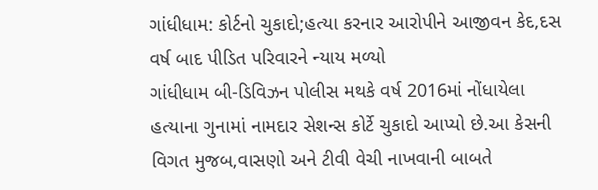ગાંધીધામ: કોર્ટનો ચુકાદો;હત્યા કરનાર આરોપીને આજીવન કેદ,દસ વર્ષ બાદ પીડિત પરિવારને ન્યાય મળ્યો
ગાંધીધામ બી-ડિવિઝન પોલીસ મથકે વર્ષ 2016માં નોંધાયેલા હત્યાના ગુનામાં નામદાર સેશન્સ કોર્ટે ચુકાદો આપ્યો છે.આ કેસની વિગત મુજબ,વાસણો અને ટીવી વેચી નાખવાની બાબતે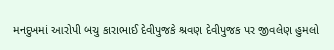મનદુખમાં આરોપી બચુ કારાભાઈ દેવીપુજકે શ્રવણ દેવીપુજક પર જીવલેણ હુમલો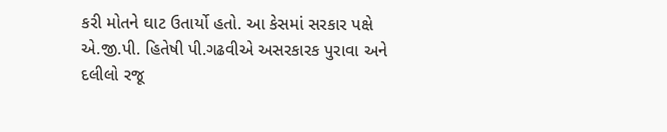કરી મોતને ઘાટ ઉતાર્યો હતો. આ કેસમાં સરકાર પક્ષે એ.જી.પી. હિતેષી પી.ગઢવીએ અસરકારક પુરાવા અને દલીલો રજૂ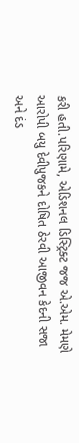કરી હતી.પરિણામે, એડિશનલ ડિસ્ટ્રિક્ટ જજ એ.એમ. મેમણે આરોપી બયુ દેવીપુજકને દોષિત ઠેરવી આજીવન કેદની સજા અને દંડ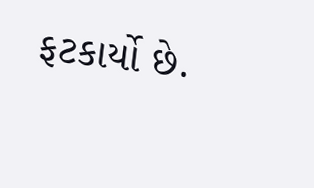ફટકાર્યો છે.